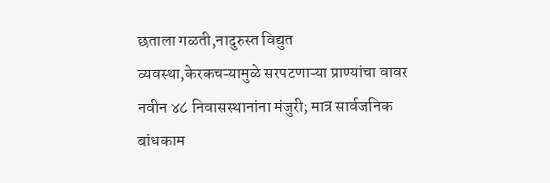छताला गळती,नादुरुस्त विद्युत व्यवस्था,केरकचऱ्यामुळे सरपटणाऱ्या प्राण्यांचा वावर
नवीन ४८ निवासस्थानांना मंजुरी; मात्र सार्वजनिक बांधकाम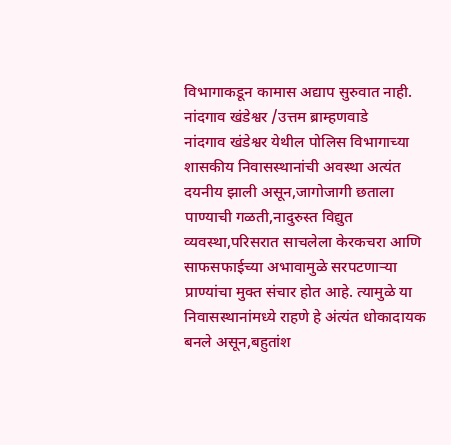विभागाकडून कामास अद्याप सुरुवात नाही.
नांदगाव खंडेश्वर /उत्तम ब्राम्हणवाडे
नांदगाव खंडेश्वर येथील पोलिस विभागाच्या शासकीय निवासस्थानांची अवस्था अत्यंत दयनीय झाली असून,जागोजागी छताला पाण्याची गळती,नादुरुस्त विद्युत व्यवस्था,परिसरात साचलेला केरकचरा आणि साफसफाईच्या अभावामुळे सरपटणाऱ्या प्राण्यांचा मुक्त संचार होत आहे. त्यामुळे या निवासस्थानांमध्ये राहणे हे अंत्यंत धोकादायक बनले असून,बहुतांश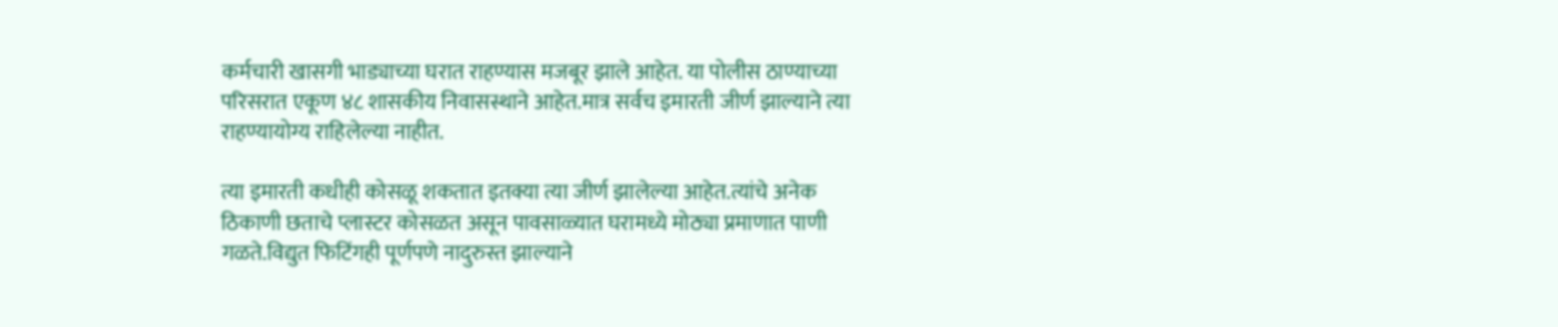कर्मचारी खासगी भाड्याच्या घरात राहण्यास मजबूर झाले आहेत. या पोलीस ठाण्याच्या परिसरात एकूण ४८ शासकीय निवासस्थाने आहेत.मात्र सर्वच इमारती जीर्ण झाल्याने त्या राहण्यायोग्य राहिलेल्या नाहीत.

त्या इमारती कधीही कोसळू शकतात इतक्या त्या जीर्ण झालेल्या आहेत.त्यांचे अनेक ठिकाणी छताचे प्लास्टर कोसळत असून पावसाळ्यात घरामध्ये मोठ्या प्रमाणात पाणी गळते.विद्युत फिटिंगही पूर्णपणे नादुरुस्त झाल्याने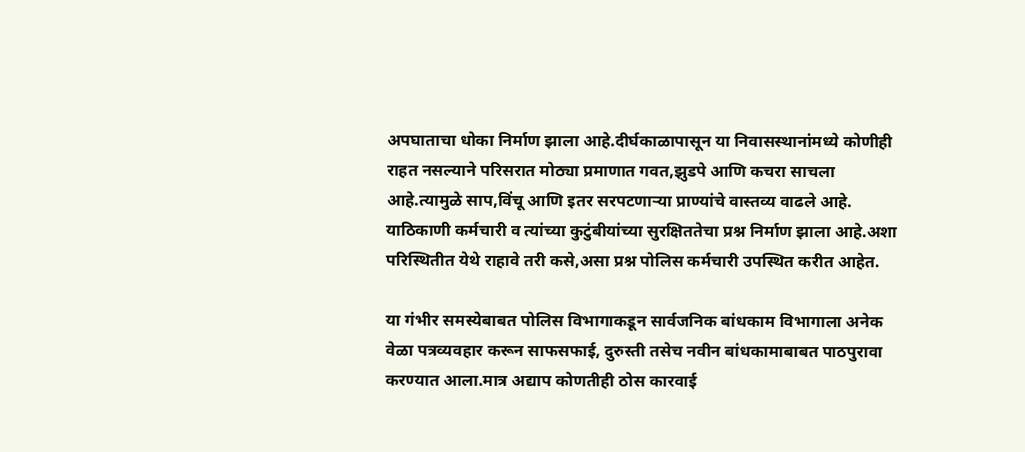अपघाताचा धोका निर्माण झाला आहे.दीर्घकाळापासून या निवासस्थानांमध्ये कोणीही राहत नसल्याने परिसरात मोठ्या प्रमाणात गवत,झुडपे आणि कचरा साचला आहे.त्यामुळे साप,विंचू आणि इतर सरपटणाऱ्या प्राण्यांचे वास्तव्य वाढले आहे. याठिकाणी कर्मचारी व त्यांच्या कुटुंबीयांच्या सुरक्षिततेचा प्रश्न निर्माण झाला आहे.अशा परिस्थितीत येथे राहावे तरी कसे,असा प्रश्न पोलिस कर्मचारी उपस्थित करीत आहेत.

या गंभीर समस्येबाबत पोलिस विभागाकडून सार्वजनिक बांधकाम विभागाला अनेक वेळा पत्रव्यवहार करून साफसफाई, दुरुस्ती तसेच नवीन बांधकामाबाबत पाठपुरावा करण्यात आला.मात्र अद्याप कोणतीही ठोस कारवाई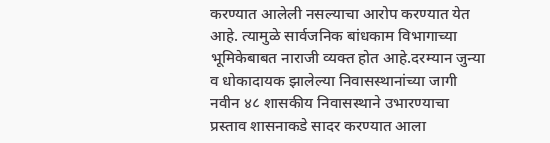करण्यात आलेली नसल्याचा आरोप करण्यात येत आहे. त्यामुळे सार्वजनिक बांधकाम विभागाच्या भूमिकेबाबत नाराजी व्यक्त होत आहे.दरम्यान जुन्या व धोकादायक झालेल्या निवासस्थानांच्या जागी नवीन ४८ शासकीय निवासस्थाने उभारण्याचा प्रस्ताव शासनाकडे सादर करण्यात आला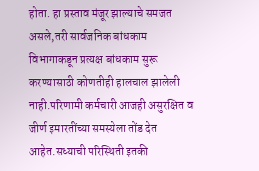होता. हा प्रस्ताव मंजूर झाल्याचे समजत असले,तरी सार्वजनिक बांधकाम विभागाकडून प्रत्यक्ष बांधकाम सुरू करण्यासाठी कोणतीही हालचाल झालेली नाही.परिणामी कर्मचारी आजही असुरक्षित व जीर्ण इमारतींच्या समस्येला तोंड देत आहेत.सध्याची परिस्थिती इतकी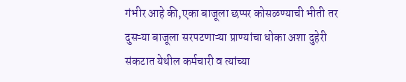गंभीर आहे की,एका बाजूला छप्पर कोसळण्याची भीती तर दुसऱ्या बाजूला सरपटणाऱ्या प्राण्यांचा धोका अशा दुहेरी संकटात येथील कर्मचारी व त्यांच्या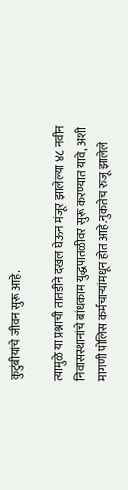कुटुंबीयांचे जीवन सुरू आहे.

त्यामुळे या प्रश्नाची तातडीने दखल घेऊन मंजूर झालेल्या ४८ नवीन निवासस्थानांचे बांधकाम युद्धपातळीवर सुरू करण्यात यावे, अशी मागणी पोलिस कर्मचाऱ्यांमधून होत आहे.नुकतेच रुजू झालेले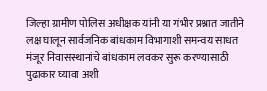जिल्हा ग्रामीण पोलिस अधीक्षक यांनी या गंभीर प्रश्नात जातीने लक्ष घालून सार्वजनिक बांधकाम विभागाशी समन्वय साधत मंजूर निवासस्थानांचे बांधकाम लवकर सुरू करण्यासाठी पुढाकार घ्यावा अशी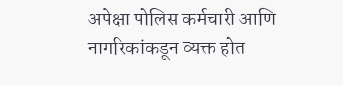अपेक्षा पोलिस कर्मचारी आणि नागरिकांकडून व्यक्त होत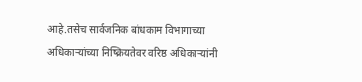आहे.तसेच सार्वजनिक बांधकाम विभागाच्या अधिकाऱ्यांच्या निष्क्रियतेवर वरिष्ठ अधिकाऱ्यांनी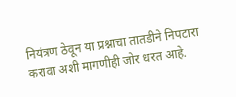नियंत्रण ठेवून या प्रश्नाचा तातडीने निपटारा करावा अशी मागणीही जोर धरत आहे.